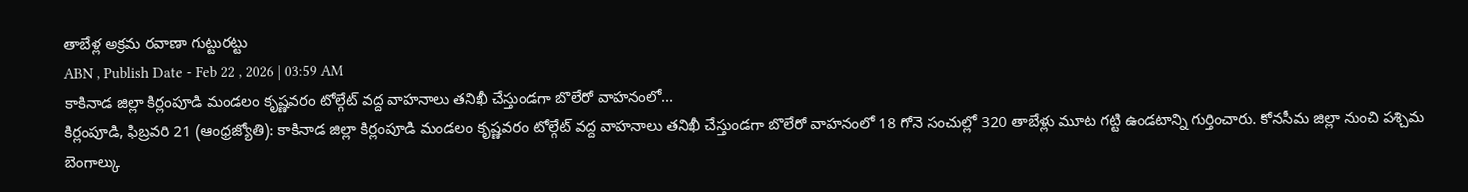తాబేళ్ల అక్రమ రవాణా గుట్టురట్టు
ABN , Publish Date - Feb 22 , 2026 | 03:59 AM
కాకినాడ జిల్లా కిర్లంపూడి మండలం కృష్ణవరం టోల్గేట్ వద్ద వాహనాలు తనిఖీ చేస్తుండగా బొలేరో వాహనంలో...
కిర్లంపూడి, ఫిబ్రవరి 21 (ఆంధ్రజ్యోతి): కాకినాడ జిల్లా కిర్లంపూడి మండలం కృష్ణవరం టోల్గేట్ వద్ద వాహనాలు తనిఖీ చేస్తుండగా బొలేరో వాహనంలో 18 గోనె సంచుల్లో 320 తాబేళ్లు మూట గట్టి ఉండటాన్ని గుర్తించారు. కోనసీమ జిల్లా నుంచి పశ్చిమ బెంగాల్కు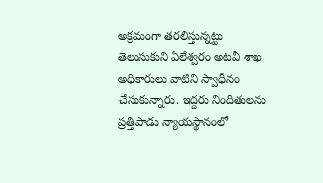అక్రమంగా తరలిస్తున్నట్టు తెలుసుకుని ఏలేశ్వరం అటవీ శాఖ అధికారులు వాటిని స్వాధీనం చేసుకున్నారు. ఇద్దరు నిందితులను ప్రత్తిపాడు న్యాయస్థానంలో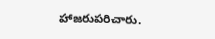హాజరుపరిచారు.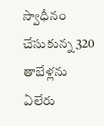స్వాధీనం చేసుకున్న 320 తాబేళ్లను ఏలేరు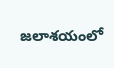జలాశయంలో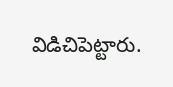విడిచిపెట్టారు.